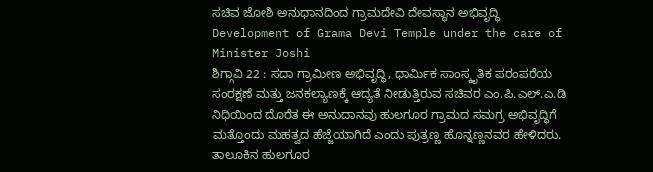ಸಚಿವ ಜೋಶಿ ಅನುಧಾನದಿಂದ ಗ್ರಾಮದೇವಿ ದೇವಸ್ಥಾನ ಅಭಿವೃದ್ಧಿ
Development of Grama Devi Temple under the care of Minister Joshi
ಶಿಗ್ಗಾವಿ 22 : ಸದಾ ಗ್ರಾಮೀಣ ಅಭಿವೃದ್ಧಿ, ಧಾರ್ಮಿಕ ಸಾಂಸ್ಕೃತಿಕ ಪರಂಪರೆಯ ಸಂರಕ್ಷಣೆ ಮತ್ತು ಜನಕಲ್ಯಾಣಕ್ಕೆ ಆದ್ಯತೆ ನೀಡುತ್ತಿರುವ ಸಚಿವರ ಎಂ.ಪಿ.ಎಲ್.ಎ.ಡಿ ನಿಧಿಯಿಂದ ದೊರೆತ ಈ ಅನುದಾನವು ಹುಲಗೂರ ಗ್ರಾಮದ ಸಮಗ್ರ ಅಭಿವೃದ್ಧಿಗೆ ಮತ್ತೊಂದು ಮಹತ್ವದ ಹೆಜ್ಜೆಯಾಗಿದೆ ಎಂದು ಪುತ್ರಣ್ಣ ಹೊನ್ನಣ್ಣನವರ ಹೇಳಿದರು. ತಾಲೂಕಿನ ಹುಲಗೂರ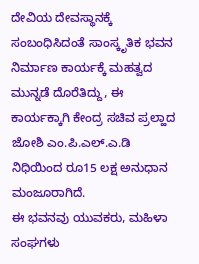ದೇವಿಯ ದೇವಸ್ಥಾನಕ್ಕೆ ಸಂಬಂಧಿಸಿದಂತೆ ಸಾಂಸ್ಕೃತಿಕ ಭವನ ನಿರ್ಮಾಣ ಕಾರ್ಯಕ್ಕೆ ಮಹತ್ವದ ಮುನ್ನಡೆ ದೊರೆತಿದ್ದು, ಈ ಕಾರ್ಯಕ್ಕಾಗಿ ಕೇಂದ್ರ ಸಚಿವ ಪ್ರಲ್ಹಾದ ಜೋಶಿ ಎಂ.ಪಿ.ಎಲ್.ಎ.ಡಿ ನಿಧಿಯಿಂದ ರೂ15 ಲಕ್ಷ ಅನುಧಾನ ಮಂಜೂರಾಗಿದೆ.
ಈ ಭವನವು ಯುವಕರು, ಮಹಿಳಾ ಸಂಘಗಳು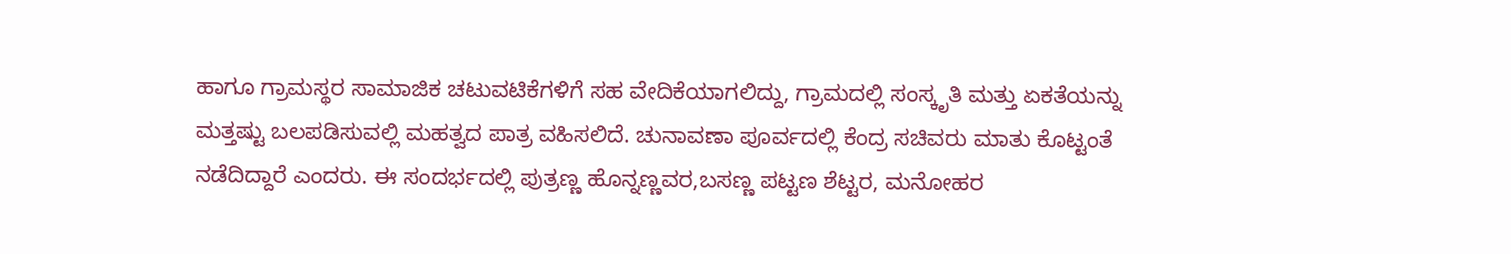ಹಾಗೂ ಗ್ರಾಮಸ್ಥರ ಸಾಮಾಜಿಕ ಚಟುವಟಿಕೆಗಳಿಗೆ ಸಹ ವೇದಿಕೆಯಾಗಲಿದ್ದು, ಗ್ರಾಮದಲ್ಲಿ ಸಂಸ್ಕೃತಿ ಮತ್ತು ಏಕತೆಯನ್ನು ಮತ್ತಷ್ಟು ಬಲಪಡಿಸುವಲ್ಲಿ ಮಹತ್ವದ ಪಾತ್ರ ವಹಿಸಲಿದೆ. ಚುನಾವಣಾ ಪೂರ್ವದಲ್ಲಿ ಕೆಂದ್ರ ಸಚಿವರು ಮಾತು ಕೊಟ್ಟಂತೆ ನಡೆದಿದ್ದಾರೆ ಎಂದರು. ಈ ಸಂದರ್ಭದಲ್ಲಿ ಪುತ್ರಣ್ಣ ಹೊನ್ನಣ್ಣವರ,ಬಸಣ್ಣ ಪಟ್ಟಣ ಶೆಟ್ಟರ, ಮನೋಹರ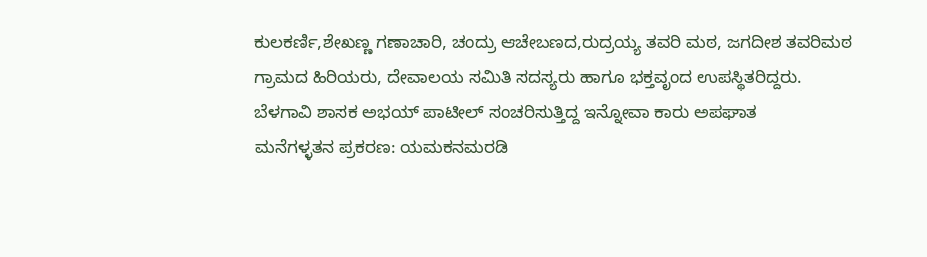ಕುಲಕರ್ಣಿ,ಶೇಖಣ್ಣ ಗಣಾಚಾರಿ, ಚಂದ್ರು ಆಚೇಬಣದ,ರುದ್ರಯ್ಯ ತವರಿ ಮಠ, ಜಗದೀಶ ತವರಿಮಠ ಗ್ರಾಮದ ಹಿರಿಯರು, ದೇವಾಲಯ ಸಮಿತಿ ಸದಸ್ಯರು ಹಾಗೂ ಭಕ್ತವೃಂದ ಉಪಸ್ಥಿತರಿದ್ದರು.
ಬೆಳಗಾವಿ ಶಾಸಕ ಅಭಯ್ ಪಾಟೀಲ್ ಸಂಚರಿಸುತ್ತಿದ್ದ ಇನ್ನೋವಾ ಕಾರು ಅಪಘಾತ
ಮನೆಗಳ್ಳತನ ಪ್ರಕರಣ: ಯಮಕನಮರಡಿ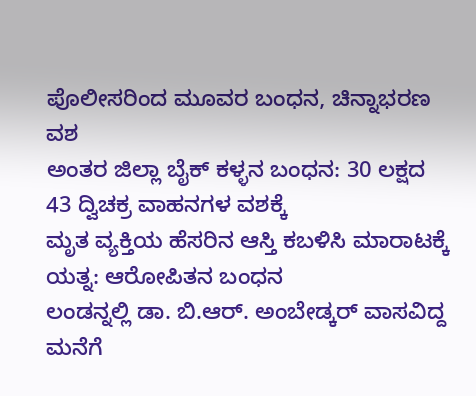ಪೊಲೀಸರಿಂದ ಮೂವರ ಬಂಧನ, ಚಿನ್ನಾಭರಣ ವಶ
ಅಂತರ ಜಿಲ್ಲಾ ಬೈಕ್ ಕಳ್ಳನ ಬಂಧನ: 30 ಲಕ್ಷದ 43 ದ್ವಿಚಕ್ರ ವಾಹನಗಳ ವಶಕ್ಕೆ
ಮೃತ ವ್ಯಕ್ತಿಯ ಹೆಸರಿನ ಆಸ್ತಿ ಕಬಳಿಸಿ ಮಾರಾಟಕ್ಕೆ ಯತ್ನ: ಆರೋಪಿತನ ಬಂಧನ
ಲಂಡನ್ನಲ್ಲಿ ಡಾ. ಬಿ.ಆರ್. ಅಂಬೇಡ್ಕರ್ ವಾಸವಿದ್ದ ಮನೆಗೆ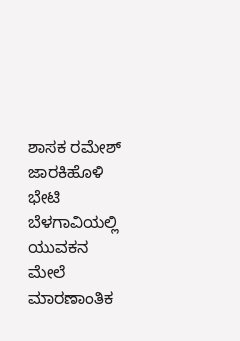ಶಾಸಕ ರಮೇಶ್ ಜಾರಕಿಹೊಳಿ ಭೇಟಿ
ಬೆಳಗಾವಿಯಲ್ಲಿ ಯುವಕನ ಮೇಲೆ ಮಾರಣಾಂತಿಕ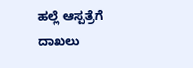ಹಲ್ಲೆ ಆಸ್ಪತ್ರೆಗೆ ದಾಖಲು